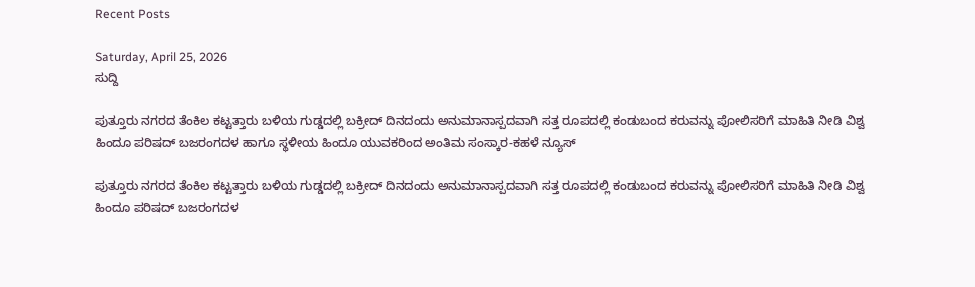Recent Posts

Saturday, April 25, 2026
ಸುದ್ದಿ

ಪುತ್ತೂರು ನಗರದ ತೆಂಕಿಲ ಕಟ್ಟತ್ತಾರು ಬಳಿಯ ಗುಡ್ಡದಲ್ಲಿ ಬಕ್ರೀದ್ ದಿನದಂದು ಅನುಮಾನಾಸ್ಪದವಾಗಿ ಸತ್ತ ರೂಪದಲ್ಲಿ ಕಂಡುಬಂದ ಕರುವನ್ನು ಪೋಲಿಸರಿಗೆ ಮಾಹಿತಿ ನೀಡಿ ವಿಶ್ವ ಹಿಂದೂ ಪರಿಷದ್ ಬಜರಂಗದಳ ಹಾಗೂ ಸ್ಥಳೀಯ ಹಿಂದೂ ಯುವಕರಿಂದ ಅಂತಿಮ ಸಂಸ್ಕಾರ-ಕಹಳೆ ನ್ಯೂಸ್

ಪುತ್ತೂರು ನಗರದ ತೆಂಕಿಲ ಕಟ್ಟತ್ತಾರು ಬಳಿಯ ಗುಡ್ಡದಲ್ಲಿ ಬಕ್ರೀದ್ ದಿನದಂದು ಅನುಮಾನಾಸ್ಪದವಾಗಿ ಸತ್ತ ರೂಪದಲ್ಲಿ ಕಂಡುಬಂದ ಕರುವನ್ನು ಪೋಲಿಸರಿಗೆ ಮಾಹಿತಿ ನೀಡಿ ವಿಶ್ವ ಹಿಂದೂ ಪರಿಷದ್ ಬಜರಂಗದಳ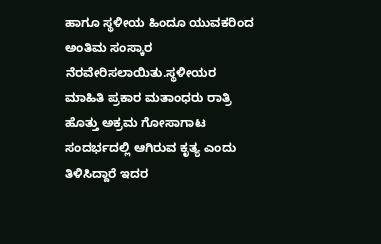ಹಾಗೂ ಸ್ಥಳೀಯ ಹಿಂದೂ ಯುವಕರಿಂದ ಅಂತಿಮ ಸಂಸ್ಕಾರ ನೆರವೇರಿಸಲಾಯಿತು.ಸ್ಥಳೀಯರ ಮಾಹಿತಿ ಪ್ರಕಾರ ಮತಾಂಧರು ರಾತ್ರಿ ಹೊತ್ತು ಅಕ್ರಮ ಗೋಸಾಗಾಟ ಸಂದರ್ಭದಲ್ಲಿ ಆಗಿರುವ ಕೃತ್ಯ ಎಂದು ತಿಳಿಸಿದ್ದಾರೆ ಇದರ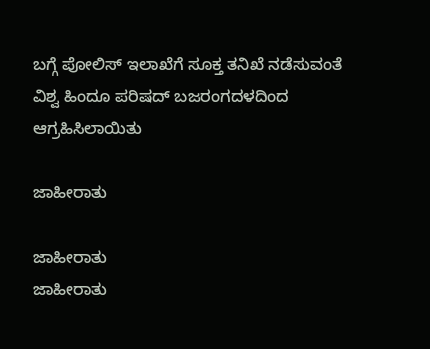ಬಗ್ಗೆ ಪೋಲಿಸ್ ಇಲಾಖೆಗೆ ಸೂಕ್ತ ತನಿಖೆ ನಡೆಸುವಂತೆ ವಿಶ್ವ ಹಿಂದೂ ಪರಿಷದ್ ಬಜರಂಗದಳದಿಂದ ಆಗ್ರಹಿಸಿಲಾಯಿತು

ಜಾಹೀರಾತು

ಜಾಹೀರಾತು
ಜಾಹೀರಾತು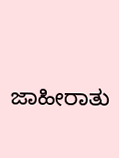ಜಾಹೀರಾತು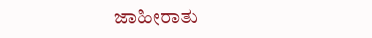ಜಾಹೀರಾತು